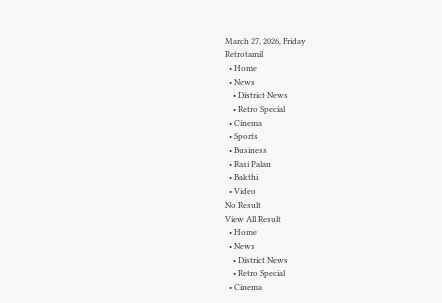March 27, 2026, Friday
Retrotamil
  • Home
  • News
    • District News
    • Retro Special
  • Cinema
  • Sports
  • Business
  • Rasi Palan
  • Bakthi
  • Video
No Result
View All Result
  • Home
  • News
    • District News
    • Retro Special
  • Cinema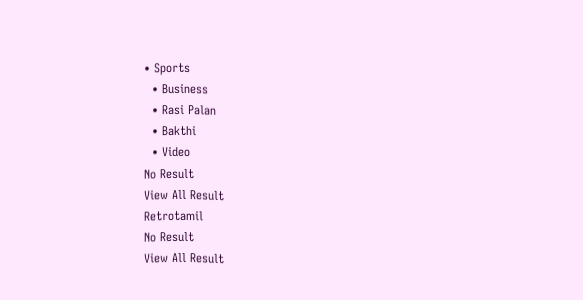• Sports
  • Business
  • Rasi Palan
  • Bakthi
  • Video
No Result
View All Result
Retrotamil
No Result
View All Result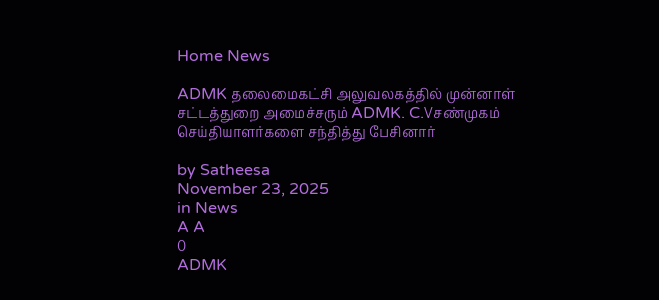Home News

ADMK தலைமைகட்சி அலுவலகத்தில் முன்னாள் சட்டத்துறை அமைச்சரும் ADMK. C.Vசண்முகம் செய்தியாளர்களை சந்தித்து பேசினார்

by Satheesa
November 23, 2025
in News
A A
0
ADMK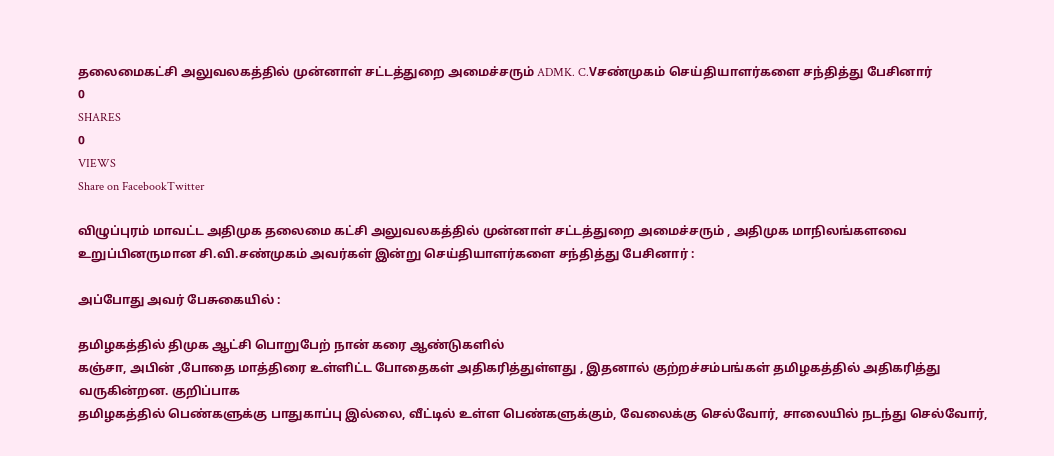தலைமைகட்சி அலுவலகத்தில் முன்னாள் சட்டத்துறை அமைச்சரும் ADMK. C.Vசண்முகம் செய்தியாளர்களை சந்தித்து பேசினார்
0
SHARES
0
VIEWS
Share on FacebookTwitter

விழுப்புரம் மாவட்ட அதிமுக தலைமை கட்சி அலுவலகத்தில் முன்னாள் சட்டத்துறை அமைச்சரும் , அதிமுக மாநிலங்களவை உறுப்பினருமான சி.வி.சண்முகம் அவர்கள் இன்று செய்தியாளர்களை சந்தித்து பேசினார் :

அப்போது அவர் பேசுகையில் :

தமிழகத்தில் திமுக ஆட்சி பொறுபேற் நான் கரை ஆண்டுகளில்
கஞ்சா, அபின் ,போதை மாத்திரை உள்ளிட்ட போதைகள் அதிகரித்துள்ளது , இதனால் குற்றச்சம்பங்கள் தமிழகத்தில் அதிகரித்து வருகின்றன. குறிப்பாக
தமிழகத்தில் பெண்களுக்கு பாதுகாப்பு இல்லை, வீட்டில் உள்ள பெண்களுக்கும், வேலைக்கு செல்வோர், சாலையில் நடந்து செல்வோர்,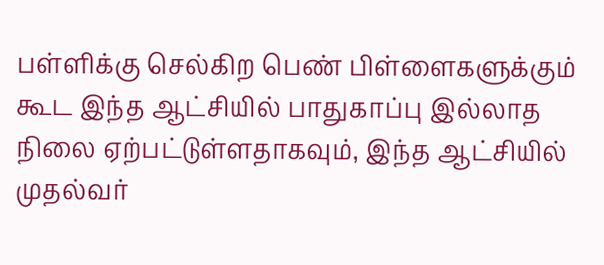பள்ளிக்கு செல்கிற பெண் பிள்ளைகளுக்கும் கூட இந்த ஆட்சியில் பாதுகாப்பு இல்லாத நிலை ஏற்பட்டுள்ளதாகவும், இந்த ஆட்சியில் முதல்வர்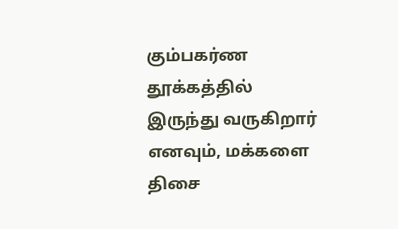கும்பகர்ண தூக்கத்தில் இருந்து வருகிறார் எனவும், மக்களை திசை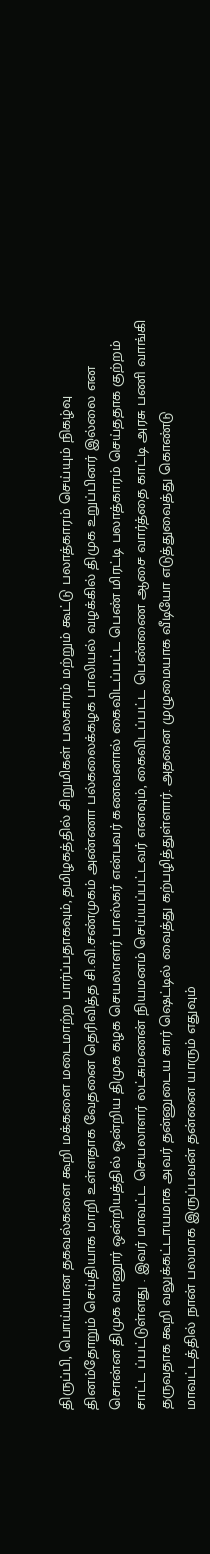திருப்பி, பொய்யான தகவல்களை கூறி மக்களை மடைமாற்ற பார்ப்பதாகவும், தமிழகத்தில் சிறுமிகள் பலகாரம் மற்றும் கூட்டு பலாத்காரம் செய்யும் நிகழ்வு தினம்தோறும் செய்தியாக மாறி உள்ளதாக வேதனை தெரிவித்த சி.வி.சண்முகம் அண்ணா பல்கலைக்கழக பாலியல் வழக்கில் திமுக உறுப்பினர் இல்லை என சொன்ன திமுக வானூர் ஒன்றியத்தில் ஒன்றிய திமுக கழக செயலாளர் பாஸ்கர் என்பவர் கணவனால் கைவிடப்பட்ட பெண் மிரட்டி பலாத்காரம் செய்ததாக குற்றம் சாட்ட ப்பட்டுள்ளது . இவர் மாவட்ட செயலாளர் லட்சுமணன் நியமனம் செய்யப்பட்டவர் எனவும், கைவிடப்பட்ட பெண்ணை ஆசை வார்த்தை காட்டி அரசு பணி வாங்கி தருவதாக கூறி வலுக்கட்டாயமாக அவர் தன்னுடைய கார் ஷெட்டில் வைத்து கற்பழித்துள்ளார். அதனை முழுமையாக வீடியோ எடுத்துவைத்து கொண்டு மாவட்டத்தில் நான் பலமாக இருப்பவன் தன்னை யாரும் எதுவும்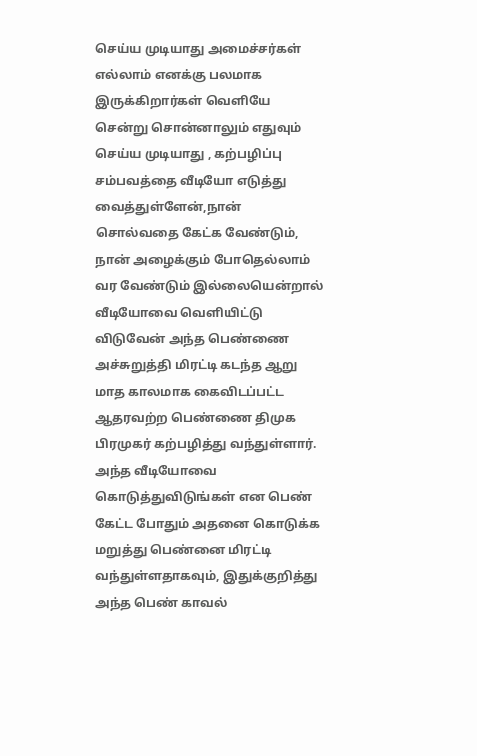செய்ய முடியாது அமைச்சர்கள் எல்லாம் எனக்கு பலமாக இருக்கிறார்கள் வெளியே சென்று சொன்னாலும் எதுவும் செய்ய முடியாது , கற்பழிப்பு சம்பவத்தை வீடியோ எடுத்து வைத்துள்ளேன்,நான் சொல்வதை கேட்க வேண்டும், நான் அழைக்கும் போதெல்லாம் வர வேண்டும் இல்லையென்றால் வீடியோவை வெளியிட்டு விடுவேன் அந்த பெண்ணை அச்சுறுத்தி மிரட்டி கடந்த ஆறு மாத காலமாக கைவிடப்பட்ட ஆதரவற்ற பெண்ணை திமுக பிரமுகர் கற்பழித்து வந்துள்ளார்.
அந்த வீடியோவை கொடுத்துவிடுங்கள் என பெண் கேட்ட போதும் அதனை கொடுக்க மறுத்து பெண்னை மிரட்டி வந்துள்ளதாகவும், இதுக்குறித்து அந்த பெண் காவல்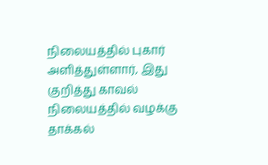நிலையத்தில் புகார் அளித்துள்ளார், இது குறித்து காவல் நிலையத்தில் வழக்கு தாக்கல்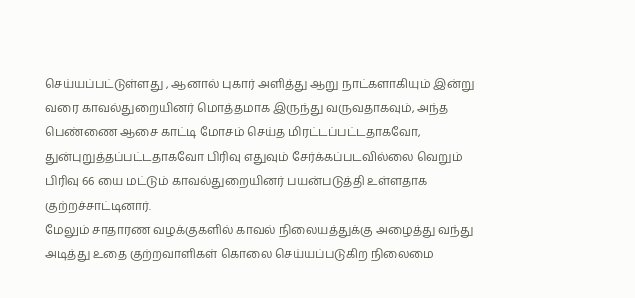செய்யப்பட்டுள்ளது , ஆனால் புகார் அளித்து ஆறு நாட்களாகியும் இன்று வரை காவல்துறையினர் மொத்தமாக இருந்து வருவதாகவும், அந்த பெண்ணை ஆசை காட்டி மோசம் செய்த மிரட்டப்பட்டதாகவோ, துன்புறுத்தப்பட்டதாகவோ பிரிவு எதுவும் சேர்க்கப்படவில்லை வெறும் பிரிவு 66 யை மட்டும் காவல்துறையினர் பயன்படுத்தி உள்ளதாக குற்றச்சாட்டினார்.
மேலும் சாதாரண வழக்குகளில் காவல் நிலையத்துக்கு அழைத்து வந்து அடித்து உதை குற்றவாளிகள் கொலை செய்யப்படுகிற நிலைமை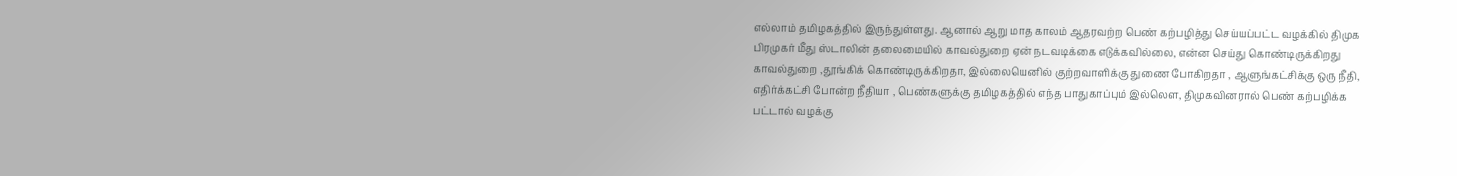எல்லாம் தமிழகத்தில் இருந்துள்ளது. ஆனால் ஆறு மாத காலம் ஆதரவற்ற பெண் கற்பழித்து செய்யப்பட்ட வழக்கில் திமுக பிரமுகர் மீது ஸ்டாலின் தலைமையில் காவல்துறை ஏன் நடவடிக்கை எடுக்கவில்லை, என்ன செய்து கொண்டிருக்கிறது காவல்துறை ,தூங்கிக் கொண்டிருக்கிறதா, இல்லையெனில் குற்றவாளிக்கு துணை போகிறதா , ஆளுங்கட்சிக்கு ஒரு நீதி, எதிர்க்கட்சி போன்ற நீதியா , பெண்களுக்கு தமிழகத்தில் எந்த பாதுகாப்பும் இல்லௌ, திமுகவினரால் பெண் கற்பழிக்க பட்டால் வழக்கு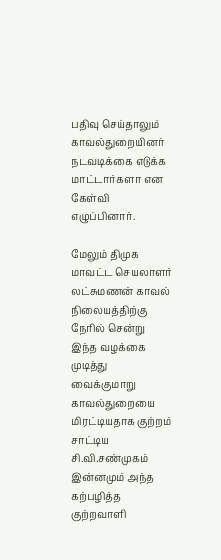பதிவு செய்தாலும் காவல்துறையினர் நடவடிக்கை எடுக்க மாட்டார்களா என கேள்வி எழுப்பினார்.

மேலும் திமுக மாவட்ட செயலாளர் லட்சுமணன் காவல் நிலையத்திற்கு நேரில் சென்று இந்த வழக்கை முடித்து வைக்குமாறு காவல்துறையை மிரட்டியதாக குற்றம் சாட்டிய சி.வி.சண்முகம் இன்னமும் அந்த கற்பழித்த குற்றவாளி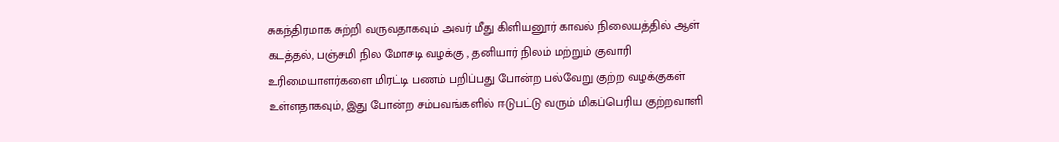சுகந்திரமாக சுற்றி வருவதாகவும் அவர் மீது கிளியனூர் காவல் நிலையத்தில் ஆள் கடத்தல், பஞ்சமி நில மோசடி வழக்கு , தனியார் நிலம் மற்றும் குவாரி உரிமையாளர்களை மிரட்டி பணம் பறிப்பது போன்ற பல்வேறு குற்ற வழக்குகள் உள்ளதாகவும், இது போன்ற சம்பவங்களில் ஈடுபட்டு வரும் மிகப்பெரிய குற்றவாளி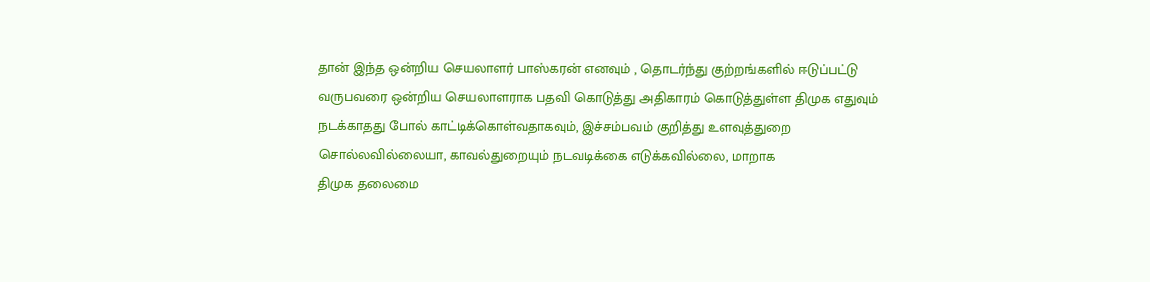தான் இந்த ஒன்றிய செயலாளர் பாஸ்கரன் எனவும் , தொடர்ந்து குற்றங்களில் ஈடுப்பட்டு வருபவரை ஒன்றிய செயலாளராக பதவி கொடுத்து அதிகாரம் கொடுத்துள்ள திமுக எதுவும் நடக்காதது போல் காட்டிக்கொள்வதாகவும், இச்சம்பவம் குறித்து உளவுத்துறை சொல்லவில்லையா, காவல்துறையும் நடவடிக்கை எடுக்கவில்லை, மாறாக
திமுக தலைமை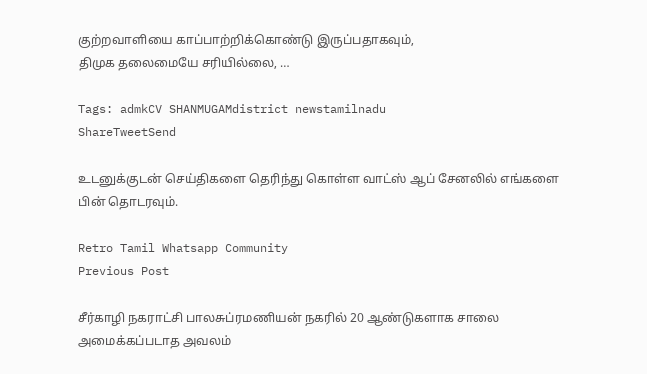குற்றவாளியை காப்பாற்றிக்கொண்டு இருப்பதாகவும்,
திமுக தலைமையே சரியில்லை, …

Tags: admkCV SHANMUGAMdistrict newstamilnadu
ShareTweetSend

உடனுக்குடன் செய்திகளை தெரிந்து கொள்ள வாட்ஸ் ஆப் சேனலில் எங்களை பின் தொடரவும்.

Retro Tamil Whatsapp Community
Previous Post

சீர்காழி நகராட்சி பாலசுப்ரமணியன் நகரில் 20 ஆண்டுகளாக சாலை அமைக்கப்படாத அவலம்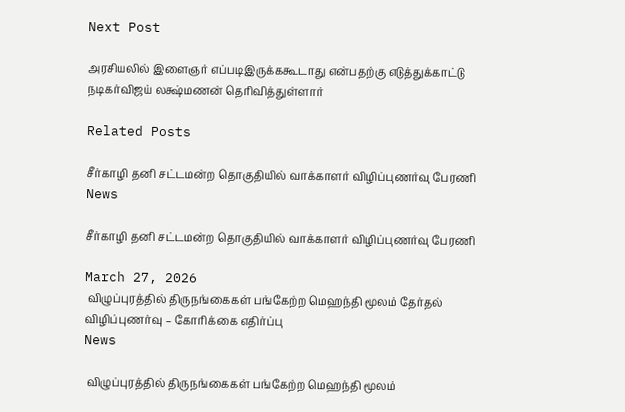Next Post

அரசியலில் இளைஞர் எப்படிஇருக்ககூடாது என்பதற்கு எடுத்துக்காட்டு நடிகர்விஜய் லக்ஷ்மணன் தெரிவித்துள்ளார்

Related Posts

சீர்காழி தனி சட்டமன்ற தொகுதியில் வாக்காளர் விழிப்புணர்வு பேரணி
News

சீர்காழி தனி சட்டமன்ற தொகுதியில் வாக்காளர் விழிப்புணர்வு பேரணி

March 27, 2026
 விழுப்புரத்தில் திருநங்கைகள் பங்கேற்ற மெஹந்தி மூலம் தேர்தல் விழிப்புணர்வு – கோரிக்கை எதிர்ப்பு
News

 விழுப்புரத்தில் திருநங்கைகள் பங்கேற்ற மெஹந்தி மூலம்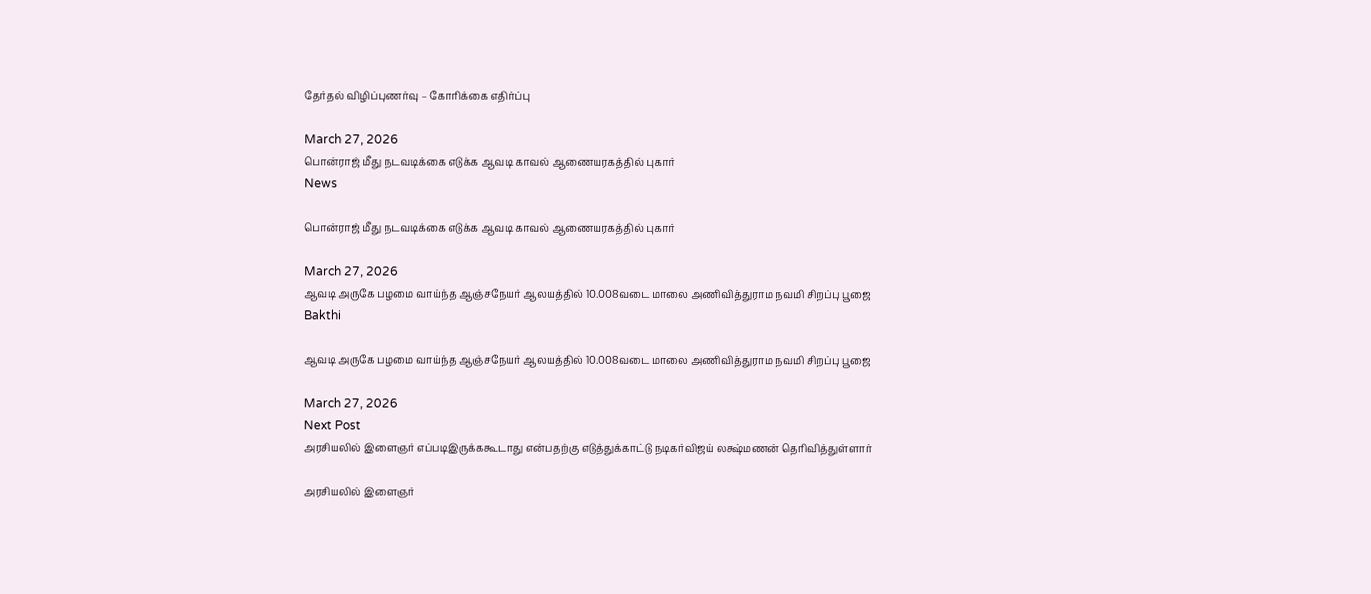தேர்தல் விழிப்புணர்வு – கோரிக்கை எதிர்ப்பு

March 27, 2026
பொன்ராஜ் மீது நடவடிக்கை எடுக்க ஆவடி காவல் ஆணையரகத்தில் புகார்
News

பொன்ராஜ் மீது நடவடிக்கை எடுக்க ஆவடி காவல் ஆணையரகத்தில் புகார்

March 27, 2026
ஆவடி அருகே பழமை வாய்ந்த ஆஞ்சநேயர் ஆலயத்தில் 10.008வடை மாலை அணிவித்துராம நவமி சிறப்பு பூஜை
Bakthi

ஆவடி அருகே பழமை வாய்ந்த ஆஞ்சநேயர் ஆலயத்தில் 10.008வடை மாலை அணிவித்துராம நவமி சிறப்பு பூஜை

March 27, 2026
Next Post
அரசியலில் இளைஞர் எப்படிஇருக்ககூடாது என்பதற்கு எடுத்துக்காட்டு நடிகர்விஜய் லக்ஷ்மணன் தெரிவித்துள்ளார்

அரசியலில் இளைஞர்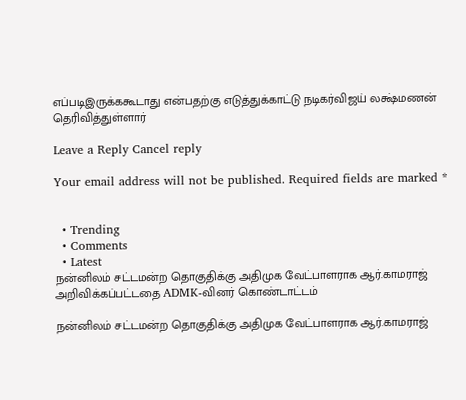எப்படிஇருக்ககூடாது என்பதற்கு எடுத்துக்காட்டு நடிகர்விஜய் லக்ஷ்மணன் தெரிவித்துள்ளார்

Leave a Reply Cancel reply

Your email address will not be published. Required fields are marked *


  • Trending
  • Comments
  • Latest
நன்னிலம் சட்டமன்ற தொகுதிக்கு அதிமுக வேட்பாளராக ஆர்.காமராஜ் அறிவிக்கப்பட்டதை ADMK-வினர் கொண்டாட்டம்

நன்னிலம் சட்டமன்ற தொகுதிக்கு அதிமுக வேட்பாளராக ஆர்.காமராஜ்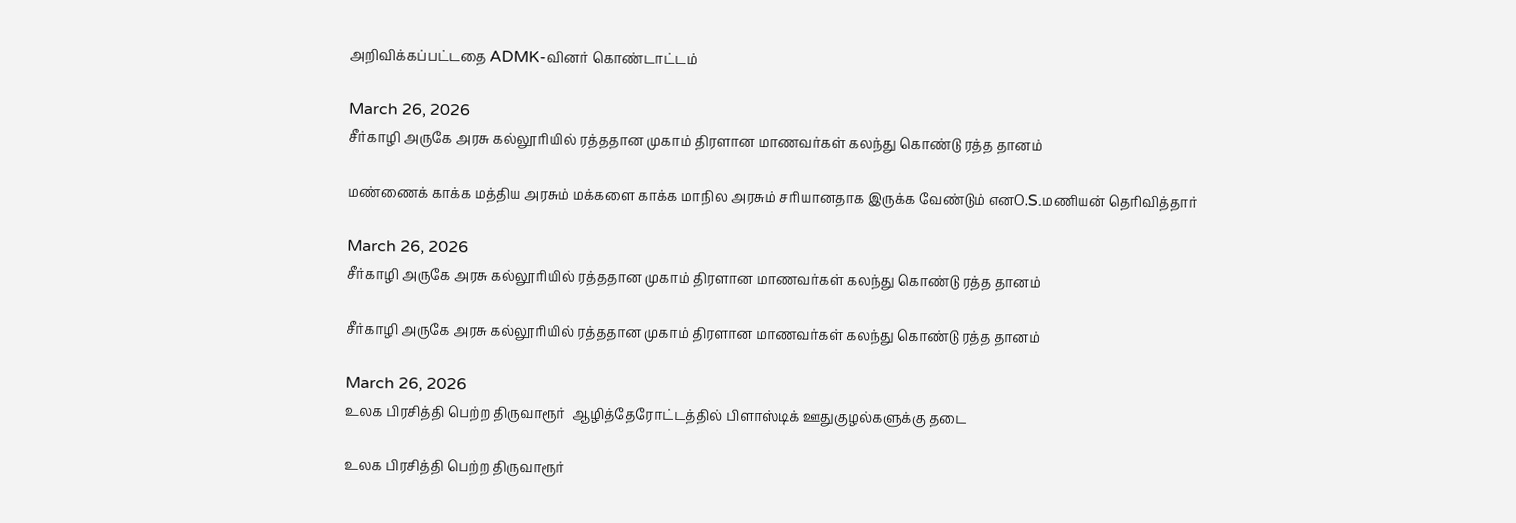அறிவிக்கப்பட்டதை ADMK-வினர் கொண்டாட்டம்

March 26, 2026
சீர்காழி அருகே அரசு கல்லூரியில் ரத்ததான முகாம் திரளான மாணவர்கள் கலந்து கொண்டு ரத்த தானம்

மண்ணைக் காக்க மத்திய அரசும் மக்களை காக்க மாநில அரசும் சரியானதாக இருக்க வேண்டும் எனO.S.மணியன் தெரிவித்தார்

March 26, 2026
சீர்காழி அருகே அரசு கல்லூரியில் ரத்ததான முகாம் திரளான மாணவர்கள் கலந்து கொண்டு ரத்த தானம்

சீர்காழி அருகே அரசு கல்லூரியில் ரத்ததான முகாம் திரளான மாணவர்கள் கலந்து கொண்டு ரத்த தானம்

March 26, 2026
உலக பிரசித்தி பெற்ற திருவாரூர்  ஆழித்தேரோட்டத்தில் பிளாஸ்டிக் ஊதுகுழல்களுக்கு தடை

உலக பிரசித்தி பெற்ற திருவாரூர்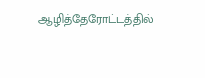ஆழித்தேரோட்டத்தில்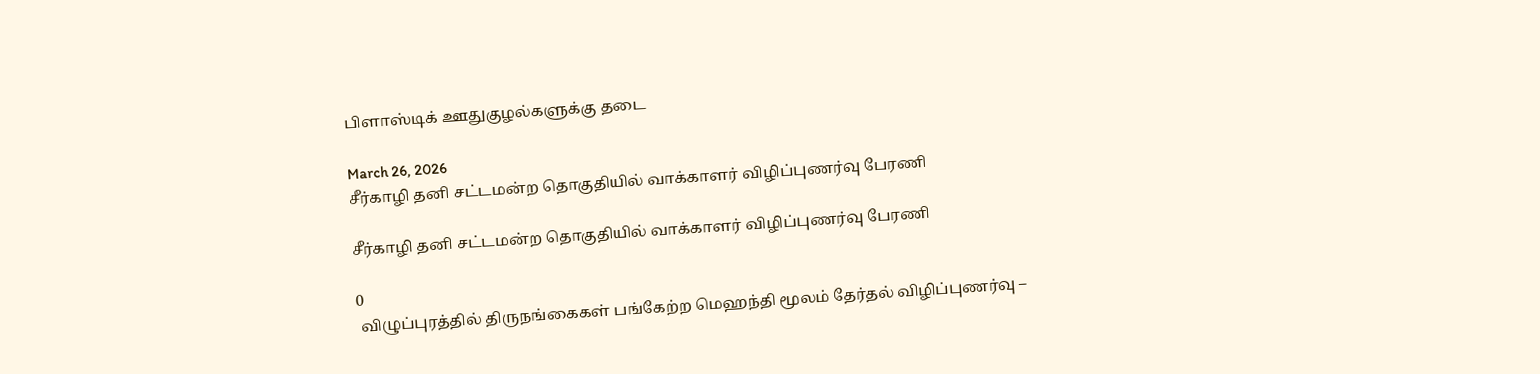பிளாஸ்டிக் ஊதுகுழல்களுக்கு தடை

March 26, 2026
சீர்காழி தனி சட்டமன்ற தொகுதியில் வாக்காளர் விழிப்புணர்வு பேரணி

சீர்காழி தனி சட்டமன்ற தொகுதியில் வாக்காளர் விழிப்புணர்வு பேரணி

0
 விழுப்புரத்தில் திருநங்கைகள் பங்கேற்ற மெஹந்தி மூலம் தேர்தல் விழிப்புணர்வு –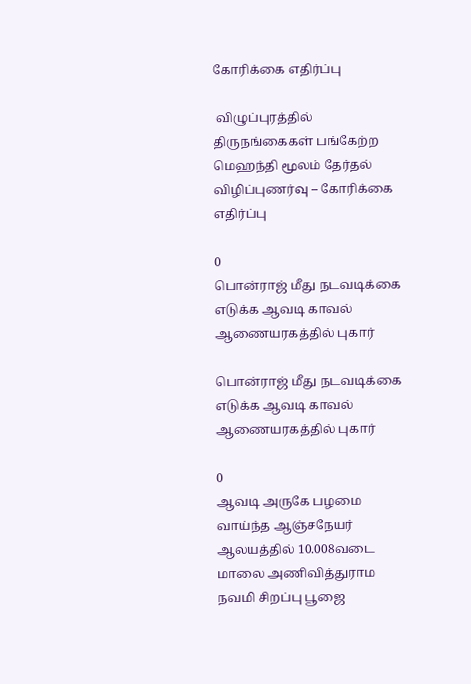கோரிக்கை எதிர்ப்பு

 விழுப்புரத்தில் திருநங்கைகள் பங்கேற்ற மெஹந்தி மூலம் தேர்தல் விழிப்புணர்வு – கோரிக்கை எதிர்ப்பு

0
பொன்ராஜ் மீது நடவடிக்கை எடுக்க ஆவடி காவல் ஆணையரகத்தில் புகார்

பொன்ராஜ் மீது நடவடிக்கை எடுக்க ஆவடி காவல் ஆணையரகத்தில் புகார்

0
ஆவடி அருகே பழமை வாய்ந்த ஆஞ்சநேயர் ஆலயத்தில் 10.008வடை மாலை அணிவித்துராம நவமி சிறப்பு பூஜை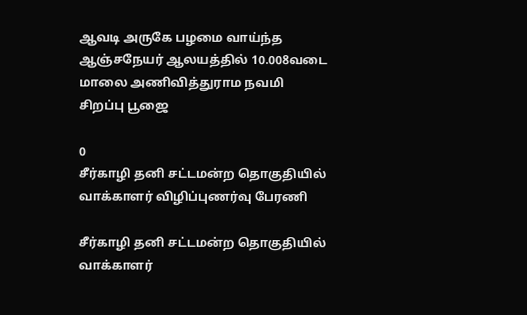ஆவடி அருகே பழமை வாய்ந்த ஆஞ்சநேயர் ஆலயத்தில் 10.008வடை மாலை அணிவித்துராம நவமி சிறப்பு பூஜை

0
சீர்காழி தனி சட்டமன்ற தொகுதியில் வாக்காளர் விழிப்புணர்வு பேரணி

சீர்காழி தனி சட்டமன்ற தொகுதியில் வாக்காளர்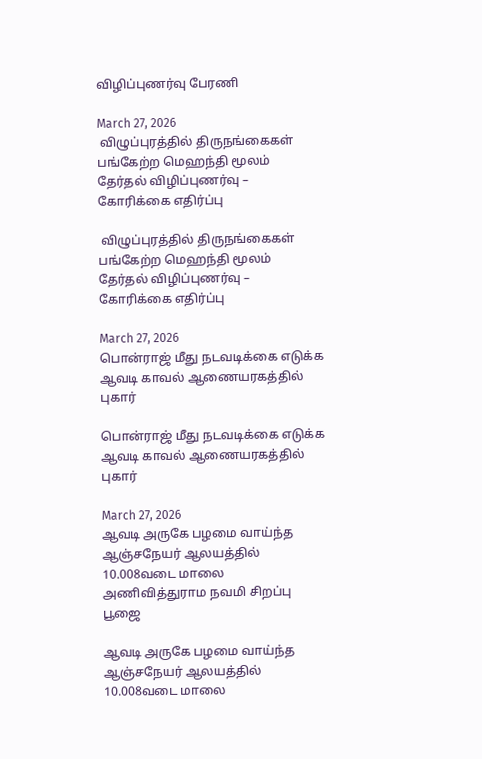விழிப்புணர்வு பேரணி

March 27, 2026
 விழுப்புரத்தில் திருநங்கைகள் பங்கேற்ற மெஹந்தி மூலம் தேர்தல் விழிப்புணர்வு – கோரிக்கை எதிர்ப்பு

 விழுப்புரத்தில் திருநங்கைகள் பங்கேற்ற மெஹந்தி மூலம் தேர்தல் விழிப்புணர்வு – கோரிக்கை எதிர்ப்பு

March 27, 2026
பொன்ராஜ் மீது நடவடிக்கை எடுக்க ஆவடி காவல் ஆணையரகத்தில் புகார்

பொன்ராஜ் மீது நடவடிக்கை எடுக்க ஆவடி காவல் ஆணையரகத்தில் புகார்

March 27, 2026
ஆவடி அருகே பழமை வாய்ந்த ஆஞ்சநேயர் ஆலயத்தில் 10.008வடை மாலை அணிவித்துராம நவமி சிறப்பு பூஜை

ஆவடி அருகே பழமை வாய்ந்த ஆஞ்சநேயர் ஆலயத்தில் 10.008வடை மாலை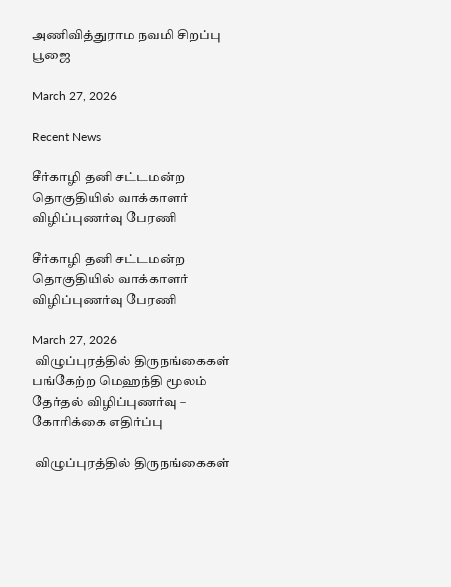அணிவித்துராம நவமி சிறப்பு பூஜை

March 27, 2026

Recent News

சீர்காழி தனி சட்டமன்ற தொகுதியில் வாக்காளர் விழிப்புணர்வு பேரணி

சீர்காழி தனி சட்டமன்ற தொகுதியில் வாக்காளர் விழிப்புணர்வு பேரணி

March 27, 2026
 விழுப்புரத்தில் திருநங்கைகள் பங்கேற்ற மெஹந்தி மூலம் தேர்தல் விழிப்புணர்வு – கோரிக்கை எதிர்ப்பு

 விழுப்புரத்தில் திருநங்கைகள்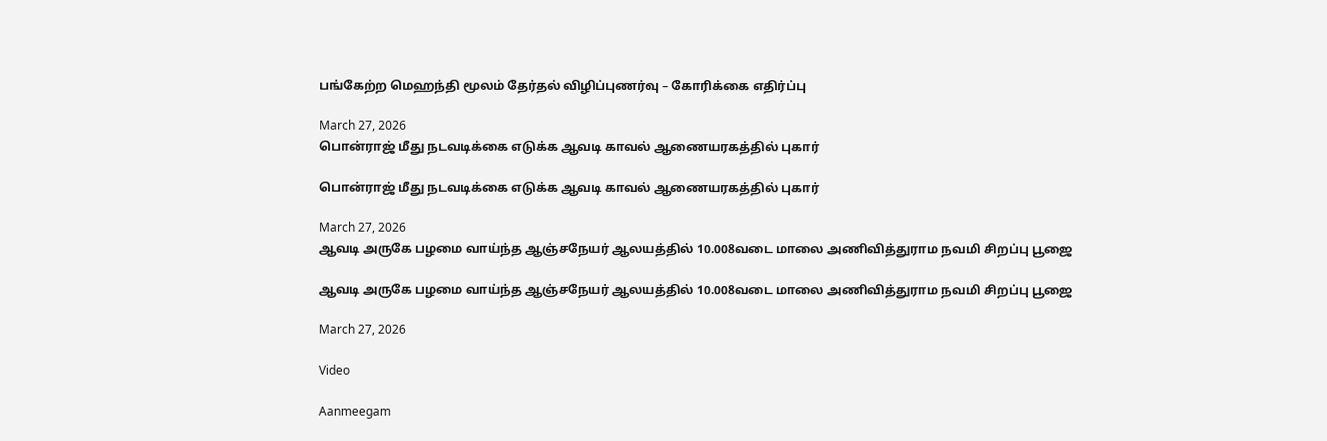பங்கேற்ற மெஹந்தி மூலம் தேர்தல் விழிப்புணர்வு – கோரிக்கை எதிர்ப்பு

March 27, 2026
பொன்ராஜ் மீது நடவடிக்கை எடுக்க ஆவடி காவல் ஆணையரகத்தில் புகார்

பொன்ராஜ் மீது நடவடிக்கை எடுக்க ஆவடி காவல் ஆணையரகத்தில் புகார்

March 27, 2026
ஆவடி அருகே பழமை வாய்ந்த ஆஞ்சநேயர் ஆலயத்தில் 10.008வடை மாலை அணிவித்துராம நவமி சிறப்பு பூஜை

ஆவடி அருகே பழமை வாய்ந்த ஆஞ்சநேயர் ஆலயத்தில் 10.008வடை மாலை அணிவித்துராம நவமி சிறப்பு பூஜை

March 27, 2026

Video

Aanmeegam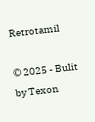Retrotamil

© 2025 - Bulit by Texon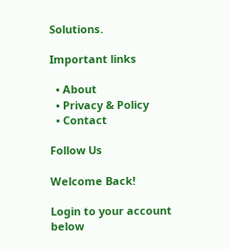Solutions.

Important links

  • About
  • Privacy & Policy
  • Contact

Follow Us

Welcome Back!

Login to your account below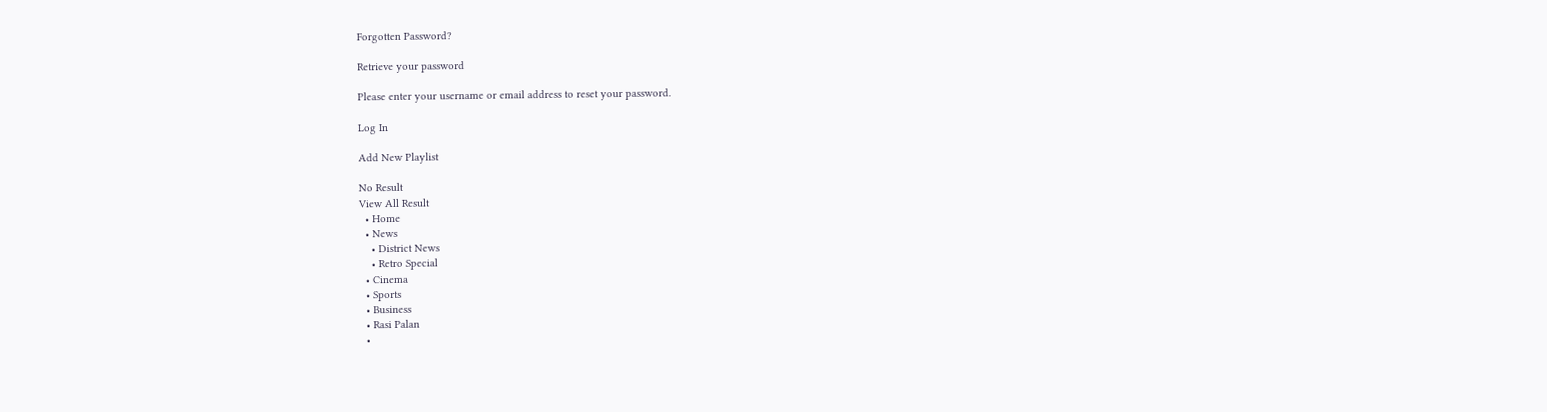Forgotten Password?

Retrieve your password

Please enter your username or email address to reset your password.

Log In

Add New Playlist

No Result
View All Result
  • Home
  • News
    • District News
    • Retro Special
  • Cinema
  • Sports
  • Business
  • Rasi Palan
  •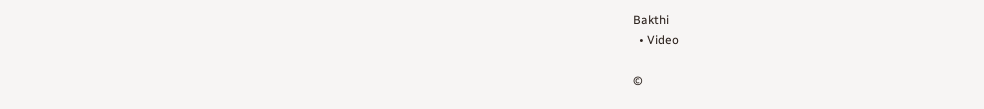Bakthi
  • Video

©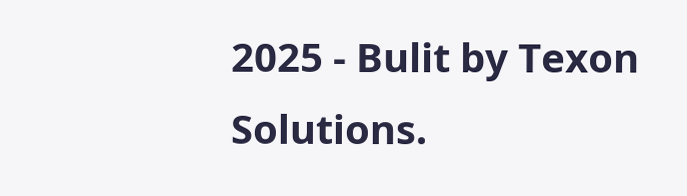2025 - Bulit by Texon Solutions.